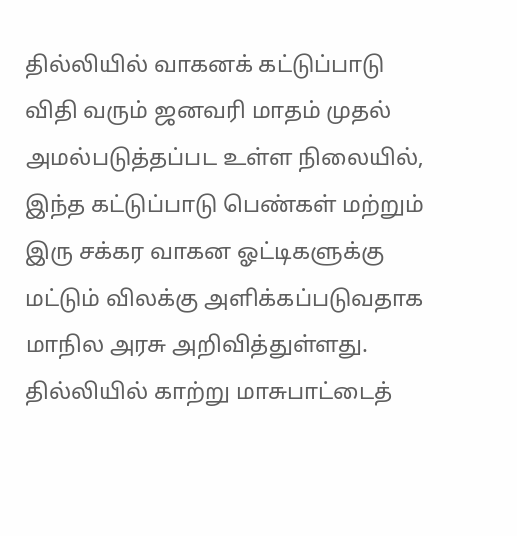தில்லியில் வாகனக் கட்டுப்பாடு விதி வரும் ஜனவரி மாதம் முதல் அமல்படுத்தப்பட உள்ள நிலையில், இந்த கட்டுப்பாடு பெண்கள் மற்றும் இரு சக்கர வாகன ஓட்டிகளுக்கு மட்டும் விலக்கு அளிக்கப்படுவதாக மாநில அரசு அறிவித்துள்ளது.
தில்லியில் காற்று மாசுபாட்டைத்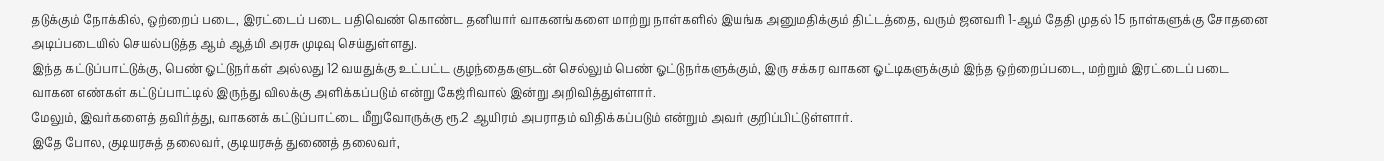தடுக்கும் நோக்கில், ஒற்றைப் படை, இரட்டைப் படை பதிவெண் கொண்ட தனியார் வாகனங்களை மாற்று நாள்களில் இயங்க அனுமதிக்கும் திட்டத்தை, வரும் ஜனவரி 1-ஆம் தேதி முதல் 15 நாள்களுக்கு சோதனை அடிப்படையில் செயல்படுத்த ஆம் ஆத்மி அரசு முடிவு செய்துள்ளது.
இந்த கட்டுப்பாட்டுக்கு, பெண் ஓட்டுநர்கள் அல்லது 12 வயதுக்கு உட்பட்ட குழந்தைகளுடன் செல்லும் பெண் ஓட்டுநர்களுக்கும், இரு சக்கர வாகன ஓட்டிகளுக்கும் இந்த ஒற்றைப்படை, மற்றும் இரட்டைப் படை வாகன எண்கள் கட்டுப்பாட்டில் இருந்து விலக்கு அளிக்கப்படும் என்று கேஜ்ரிவால் இன்று அறிவித்துள்ளார்.
மேலும், இவர்களைத் தவிர்த்து, வாகனக் கட்டுப்பாட்டை மீறுவோருக்கு ரூ.2 ஆயிரம் அபராதம் விதிக்கப்படும் என்றும் அவர் குறிப்பிட்டுள்ளார்.
இதே போல, குடியரசுத் தலைவர், குடியரசுத் துணைத் தலைவர்,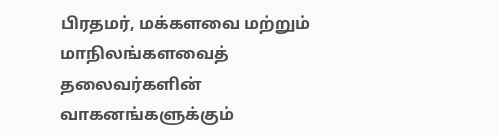பிரதமர், மக்களவை மற்றும் மாநிலங்களவைத் தலைவர்களின் வாகனங்களுக்கும்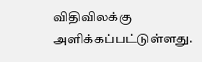விதிவிலக்கு அளிக்கப்பட்டுள்ளது.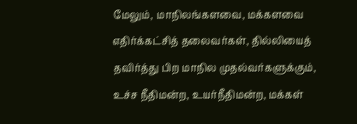மேலும், மாநிலங்களவை, மக்களவை எதிர்க்கட்சித் தலைவர்கள், தில்லியைத் தவிர்த்து பிற மாநில முதல்வர்களுக்கும், உச்ச நீதிமன்ற, உயர்நீதிமன்ற, மக்கள்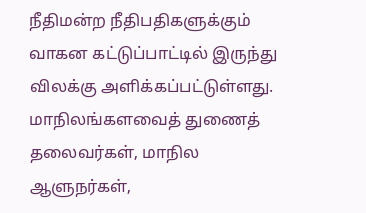நீதிமன்ற நீதிபதிகளுக்கும் வாகன கட்டுப்பாட்டில் இருந்து விலக்கு அளிக்கப்பட்டுள்ளது.
மாநிலங்களவைத் துணைத் தலைவர்கள், மாநில ஆளுநர்கள்,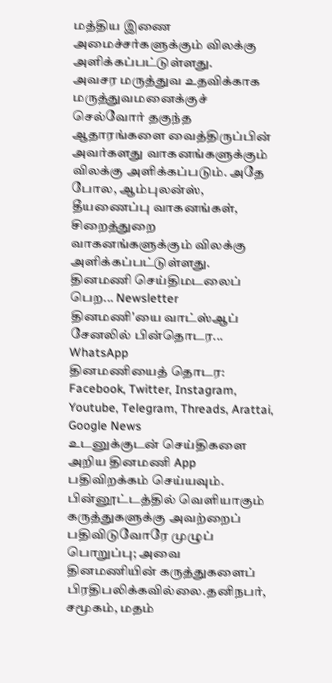மத்திய இணை அமைச்சர்களுக்கும் விலக்கு அளிக்கப்பட்டுள்ளது.
அவசர மருத்துவ உதவிக்காக மருத்துவமனைக்குச் செல்வோர் தகுந்த ஆதாரங்களை வைத்திருப்பின் அவர்களது வாகனங்களுக்கும் விலக்கு அளிக்கப்படும். அதே போல, ஆம்புலன்ஸ், தீயணைப்பு வாகனங்கள், சிறைத்துறை வாகனங்களுக்கும் விலக்கு அளிக்கப்பட்டுள்ளது.
தினமணி செய்திமடலைப் பெற... Newsletter
தினமணி'யை வாட்ஸ்ஆப் சேனலில் பின்தொடர... WhatsApp
தினமணியைத் தொடர: Facebook, Twitter, Instagram, Youtube, Telegram, Threads, Arattai, Google News
உடனுக்குடன் செய்திகளை அறிய தினமணி App பதிவிறக்கம் செய்யவும்.
பின்னூட்டத்தில் வெளியாகும் கருத்துகளுக்கு அவற்றைப் பதிவிடுவோரே முழுப் பொறுப்பு; அவை தினமணியின் கருத்துகளைப் பிரதிபலிக்கவில்லை.தனிநபர், சமூகம், மதம்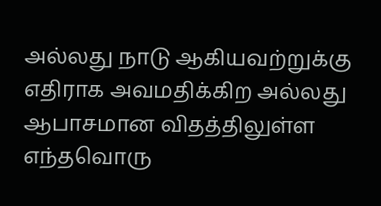அல்லது நாடு ஆகியவற்றுக்கு எதிராக அவமதிக்கிற அல்லது ஆபாசமான விதத்திலுள்ள எந்தவொரு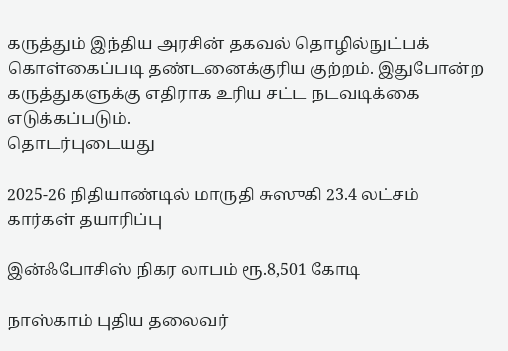கருத்தும் இந்திய அரசின் தகவல் தொழில்நுட்பக் கொள்கைப்படி தண்டனைக்குரிய குற்றம். இதுபோன்ற கருத்துகளுக்கு எதிராக உரிய சட்ட நடவடிக்கை எடுக்கப்படும்.
தொடர்புடையது

2025-26 நிதியாண்டில் மாருதி சுஸுகி 23.4 லட்சம் கார்கள் தயாரிப்பு

இன்ஃபோசிஸ் நிகர லாபம் ரூ.8,501 கோடி

நாஸ்காம் புதிய தலைவர்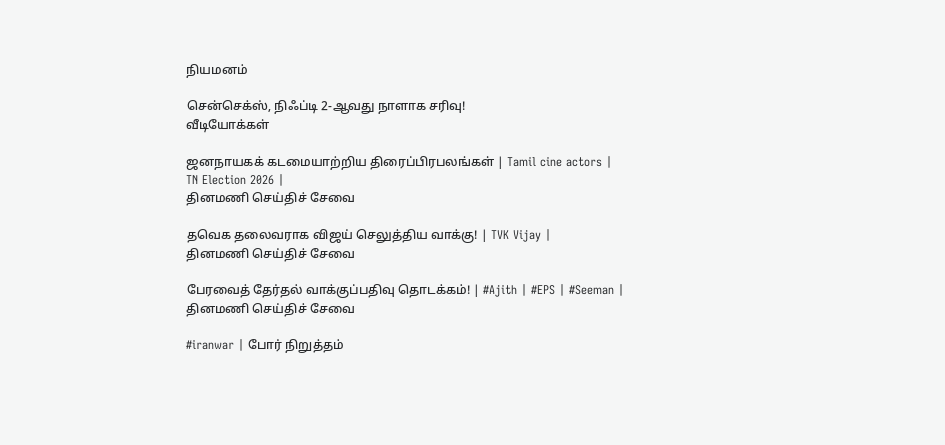நியமனம்

சென்செக்ஸ், நிஃப்டி 2-ஆவது நாளாக சரிவு!
வீடியோக்கள்

ஜனநாயகக் கடமையாற்றிய திரைப்பிரபலங்கள் | Tamil cine actors | TN Election 2026 |
தினமணி செய்திச் சேவை

தவெக தலைவராக விஜய் செலுத்திய வாக்கு! | TVK Vijay |
தினமணி செய்திச் சேவை

பேரவைத் தேர்தல் வாக்குப்பதிவு தொடக்கம்! | #Ajith | #EPS | #Seeman |
தினமணி செய்திச் சேவை

#iranwar | போர் நிறுத்தம்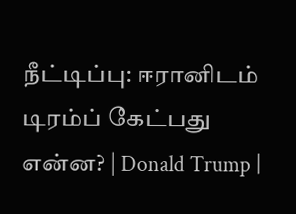நீட்டிப்பு: ஈரானிடம் டிரம்ப் கேட்பது என்ன? | Donald Trump |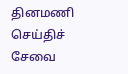தினமணி செய்திச் சேவை